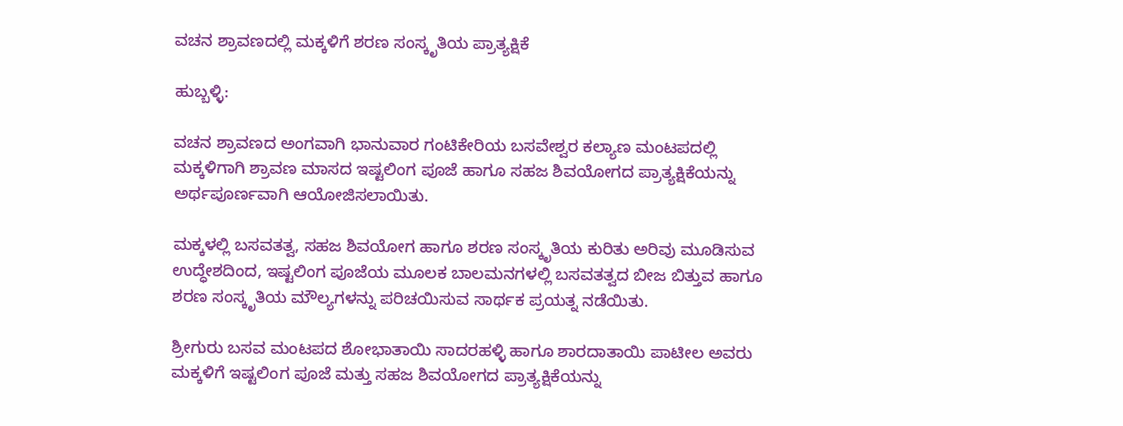ವಚನ ಶ್ರಾವಣದಲ್ಲಿ ಮಕ್ಕಳಿಗೆ ಶರಣ ಸಂಸ್ಕೃತಿಯ ಪ್ರಾತ್ಯಕ್ಷಿಕೆ

ಹುಬ್ಬಳ್ಳಿ:

ವಚನ ಶ್ರಾವಣದ ಅಂಗವಾಗಿ ಭಾನುವಾರ ಗಂಟಿಕೇರಿಯ ಬಸವೇಶ್ವರ ಕಲ್ಯಾಣ ಮಂಟಪದಲ್ಲಿ ಮಕ್ಕಳಿಗಾಗಿ ಶ್ರಾವಣ ಮಾಸದ ಇಷ್ಟಲಿಂಗ ಪೂಜೆ ಹಾಗೂ ಸಹಜ ಶಿವಯೋಗದ ಪ್ರಾತ್ಯಕ್ಷಿಕೆಯನ್ನು ಅರ್ಥಪೂರ್ಣವಾಗಿ ಆಯೋಜಿಸಲಾಯಿತು.

ಮಕ್ಕಳಲ್ಲಿ ಬಸವತತ್ವ, ಸಹಜ ಶಿವಯೋಗ ಹಾಗೂ ಶರಣ ಸಂಸ್ಕೃತಿಯ ಕುರಿತು ಅರಿವು ಮೂಡಿಸುವ ಉದ್ಧೇಶದಿಂದ, ಇಷ್ಟಲಿಂಗ ಪೂಜೆಯ ಮೂಲಕ ಬಾಲಮನಗಳಲ್ಲಿ ಬಸವತತ್ವದ ಬೀಜ ಬಿತ್ತುವ ಹಾಗೂ ಶರಣ ಸಂಸ್ಕೃತಿಯ ಮೌಲ್ಯಗಳನ್ನು ಪರಿಚಯಿಸುವ ಸಾರ್ಥಕ ಪ್ರಯತ್ನ ನಡೆಯಿತು.

ಶ್ರೀಗುರು ಬಸವ ಮಂಟಪದ ಶೋಭಾತಾಯಿ ಸಾದರಹಳ್ಳಿ ಹಾಗೂ ಶಾರದಾತಾಯಿ ಪಾಟೀಲ ಅವರು ಮಕ್ಕಳಿಗೆ ಇಷ್ಟಲಿಂಗ ಪೂಜೆ ಮತ್ತು ಸಹಜ ಶಿವಯೋಗದ ಪ್ರಾತ್ಯಕ್ಷಿಕೆಯನ್ನು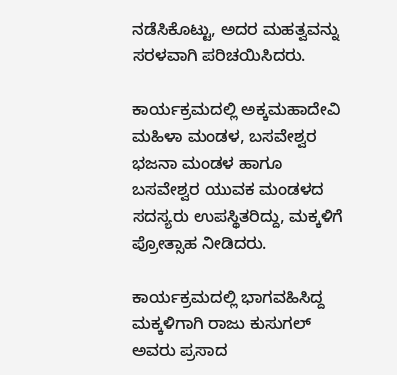ನಡೆಸಿಕೊಟ್ಟು, ಅದರ ಮಹತ್ವವನ್ನು ಸರಳವಾಗಿ ಪರಿಚಯಿಸಿದರು.

ಕಾರ್ಯಕ್ರಮದಲ್ಲಿ ಅಕ್ಕಮಹಾದೇವಿ ಮಹಿಳಾ ಮಂಡಳ, ಬಸವೇಶ್ವರ ಭಜನಾ ಮಂಡಳ ಹಾಗೂ ಬಸವೇಶ್ವರ ಯುವಕ ಮಂಡಳದ ಸದಸ್ಯರು ಉಪಸ್ಥಿತರಿದ್ದು, ಮಕ್ಕಳಿಗೆ ಪ್ರೋತ್ಸಾಹ ನೀಡಿದರು.

ಕಾರ್ಯಕ್ರಮದಲ್ಲಿ ಭಾಗವಹಿಸಿದ್ದ ಮಕ್ಕಳಿಗಾಗಿ ರಾಜು ಕುಸುಗಲ್ ಅವರು ಪ್ರಸಾದ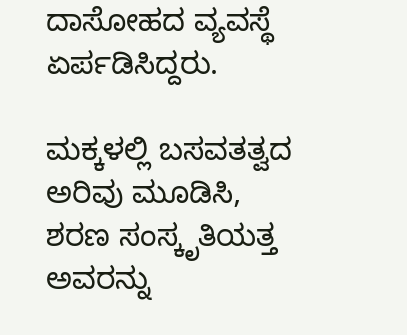ದಾಸೋಹದ ವ್ಯವಸ್ಥೆ ಏರ್ಪಡಿಸಿದ್ದರು.

ಮಕ್ಕಳಲ್ಲಿ ಬಸವತತ್ವದ ಅರಿವು ಮೂಡಿಸಿ, ಶರಣ ಸಂಸ್ಕೃತಿಯತ್ತ ಅವರನ್ನು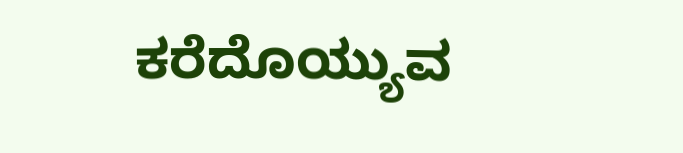ಕರೆದೊಯ್ಯುವ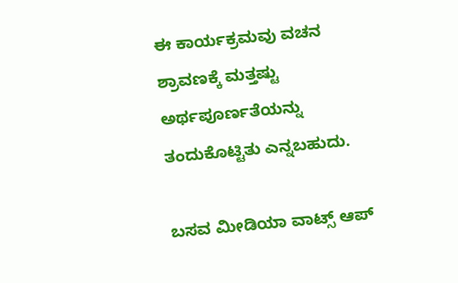ಈ ಕಾರ್ಯಕ್ರಮವು ವಚನ ಶ್ರಾವಣಕ್ಕೆ ಮತ್ತಷ್ಟು ಅರ್ಥಪೂರ್ಣತೆಯನ್ನು ತಂದುಕೊಟ್ಟಿತು ಎನ್ನಬಹುದು.

ಬಸವ ಮೀಡಿಯಾ ವಾಟ್ಸ್ ಆಪ್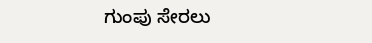ಗುಂಪು ಸೇರಲು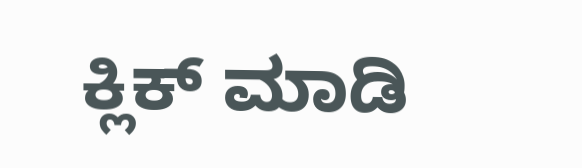ಕ್ಲಿಕ್ ಮಾಡಿ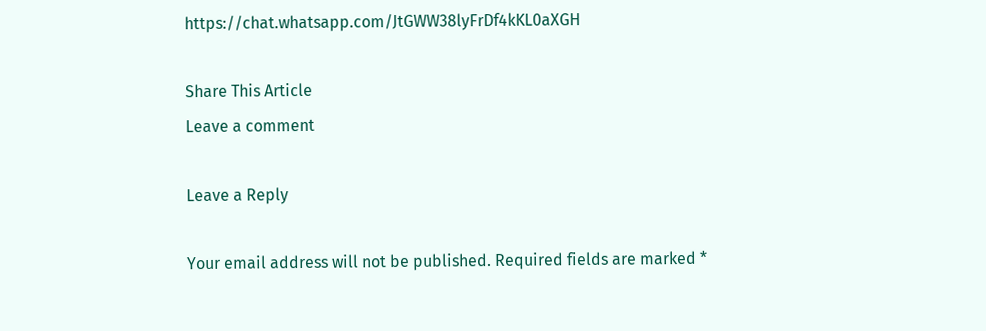https://chat.whatsapp.com/JtGWW38lyFrDf4kKL0aXGH

Share This Article
Leave a comment

Leave a Reply

Your email address will not be published. Required fields are marked *